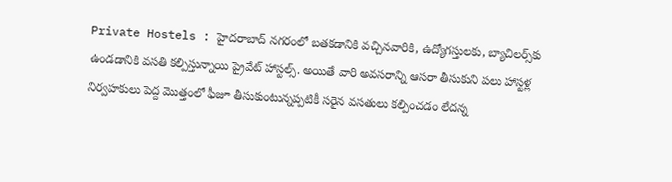Private Hostels : హైదరాబాద్‌ నగరంలో బతకడానికి వచ్చినవారికి, ఉద్యోగస్తులకు, బ్యాచిలర్స్‌కు ఉండడానికి వసతి కల్పిస్తున్నాయి ప్రైవేట్‌ హాస్టల్స్. అయితే వారి అవసరాన్ని ఆసరా తీసుకుని పలు హాస్టళ్ల నిర్వహకులు పెద్ద మొత్తంలో ఫీజూ తీసుకుంటున్నప్పటికీ సరైన వసతులు కల్పించడం లేదన్న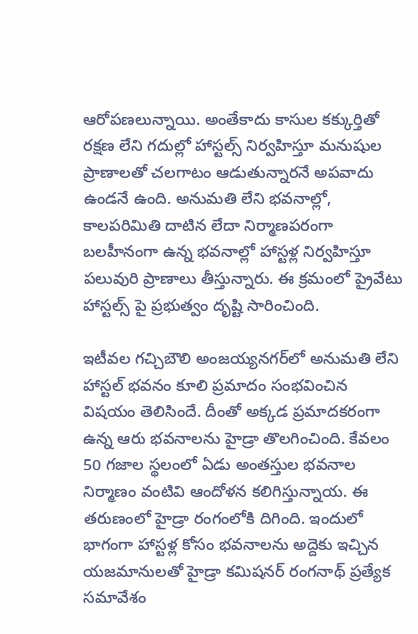ఆరోపణలున్నాయి. అంతేకాదు కాసుల కక్కుర్తితో రక్షణ లేని గదుల్లో హాస్టల్స్ నిర్వహిస్తూ మనుషుల ప్రాణాలతో చలగాటం ఆడుతున్నారనే అపవాదు ఉండనే ఉంది. అనుమతి లేని భవనాల్లో, కాలపరిమితి దాటిన లేదా నిర్మాణపరంగా బలహీనంగా ఉన్న భవనాల్లో హాస్టళ్ల నిర్వహిస్తూ పలువురి ప్రాణాలు తీస్తున్నారు. ఈ క్రమంలో ప్రైవేటు హాస్టల్స్ పై ప్రభుత్వం దృష్టి సారించింది.

ఇటీవల గచ్చిబౌలి అంజయ్యనగర్‌లో అనుమతి లేని హాస్టల్‌ భవనం కూలి ప్రమాదం సంభవించిన విషయం తెలిసిందే. దీంతో అక్కడ ప్రమాదకరంగా ఉన్న ఆరు భవనాలను హైడ్రా తొలగించింది. కేవలం 50 గజాల స్థలంలో ఏడు అంతస్తుల భవనాల నిర్మాణం వంటివి ఆందోళన కలిగిస్తున్నాయ. ఈ తరుణంలో హైడ్రా రంగంలోకి దిగింది. ఇందులో భాగంగా హాస్టళ్ల కోసం భవనాలను అద్దెకు ఇచ్చిన యజమానులతో హైడ్రా కమిషనర్ రంగనాథ్‌ ప్రత్యేక సమావేశం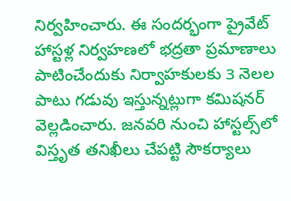నిర్వహించారు. ఈ సందర్భంగా ప్రైవేట్ హాస్టళ్ల నిర్వహణలో భద్రతా ప్రమాణాలు పాటించేందుకు నిర్వాహకులకు 3 నెలల పాటు గడువు ఇస్తున్నట్లుగా కమిషనర్ వెల్లడించారు. జనవరి నుంచి హాస్టల్స్‌లో విస్తృత తనిఖీలు చేపట్టి సౌకర్యాలు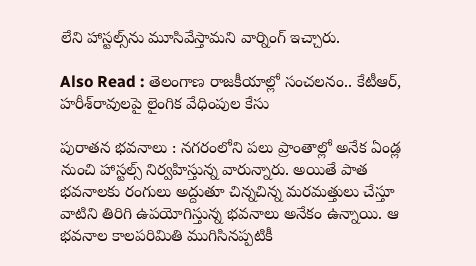లేని హాస్టల్స్‌ను మూసివేస్తామని వార్నింగ్‌ ఇచ్చారు.

Also Read : తెలంగాణ రాజకీయాల్లో సంచలనం.. కేటీఆర్‌, హరీశ్‌రావులపై లైంగిక వేధింపుల కేసు

పురాతన భవనాలు : నగరంలోని పలు ప్రాంతాల్లో అనేక ఏండ్ల నుంచి హాస్టల్స్‌ నిర్వహిస్తున్న వారున్నారు. అయితే పాత భవనాలకు రంగులు అద్దుతూ చిన్నచిన్న మరమత్తులు చేస్తూ వాటిని తిరిగి ఉపయోగిస్తున్న భవనాలు అనేకం ఉన్నాయి. ఆ భవనాల కాలపరిమితి ముగిసినప్పటికీ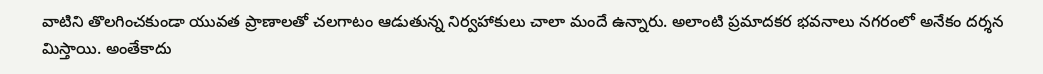వాటిని తొలగించకుండా యువత ప్రాణాలతో చలగాటం ఆడుతున్న నిర్వహాకులు చాలా మందే ఉన్నారు. అలాంటి ప్రమాదకర భవనాలు నగరంలో అనేకం దర్శన మిస్తాయి. అంతేకాదు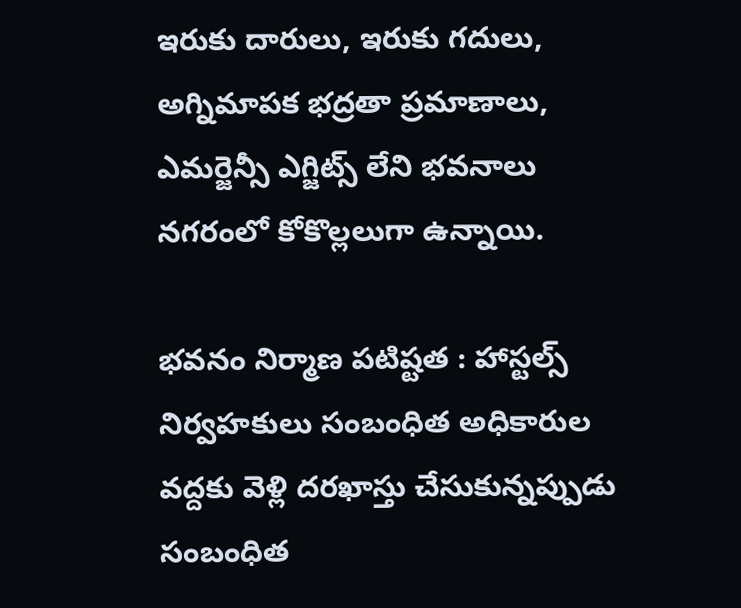ఇరుకు దారులు, ఇరుకు గదులు, అగ్నిమాపక భద్రతా ప్రమాణాలు, ఎమర్జెన్సీ ఎగ్జిట్స్ లేని భవనాలు నగరంలో కోకొల్లలుగా ఉన్నాయి.

భవనం నిర్మాణ పటిష్టత : హాస్టల్స్‌ నిర్వహకులు సంబంధిత అధికారుల వద్దకు వెళ్లి దరఖాస్తు చేసుకున్నప్పుడు సంబంధిత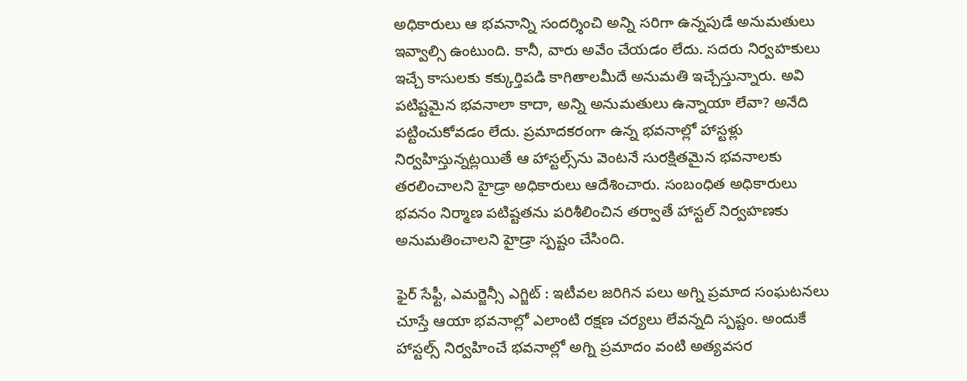అధికారులు ఆ భవనాన్ని సందర్శించి అన్ని సరిగా ఉన్నపుడే అనుమతులు ఇవ్వాల్సి ఉంటుంది. కానీ, వారు అవేం చేయడం లేదు. సదరు నిర్వహకులు ఇచ్చే కాసులకు కక్కుర్తిపడి కాగితాలమీదే అనుమతి ఇచ్చేస్తున్నారు. అవి పటిష్టమైన భవనాలా కాదా, అన్ని అనుమతులు ఉన్నాయా లేవా? అనేది పట్టించుకోవడం లేదు. ప్రమాదకరంగా ఉన్న భవనాల్లో హాస్టళ్లు నిర్వహిస్తున్నట్లయితే ఆ హాస్టల్స్‌ను వెంటనే సురక్షితమైన భవనాలకు తరలించాలని హైడ్రా అధికారులు ఆదేశించారు. సంబంధిత అధికారులు భవనం నిర్మాణ పటిష్టతను పరిశీలించిన తర్వాతే హాస్టల్ నిర్వహణకు అనుమతించాలని హైడ్రా స్పష్టం చేసింది.

ఫైర్ సేఫ్టీ, ఎమర్జెన్సీ ఎగ్జిట్‌ : ఇటీవల జరిగిన పలు అగ్ని ప్రమాద సంఘటనలు చూస్తే ఆయా భవనాల్లో ఎలాంటి రక్షణ చర్యలు లేవన్నది స్పష్టం. అందుకే హాస్టల్స్‌ నిర్వహించే భవనాల్లో అగ్ని ప్రమాదం వంటి అత్యవసర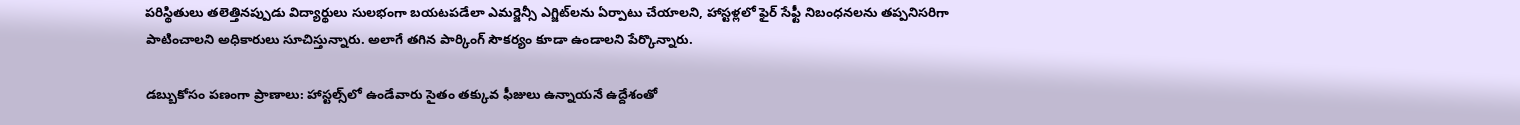పరిస్థితులు తలెత్తినప్పుడు విద్యార్థులు సులభంగా బయటపడేలా ఎమర్జెన్సీ ఎగ్జిట్‌లను ఏర్పాటు చేయాలని, హాస్టళ్లలో ఫైర్ సేఫ్టీ నిబంధనలను తప్పనిసరిగా పాటించాలని అధికారులు సూచిస్తున్నారు. అలాగే తగిన పార్కింగ్ సౌకర్యం కూడా ఉండాలని పేర్కొన్నారు.

డబ్బుకోసం పణంగా ప్రాణాలు: హాస్టల్స్‌లో ఉండేవారు సైతం తక్కువ ఫీజులు ఉన్నాయనే ఉద్దేశంతో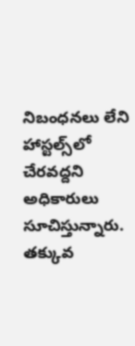నిబంధనలు లేని హాస్టల్స్‌లో చేరవద్దని అధికారులు సూచిస్తున్నారు. తక్కువ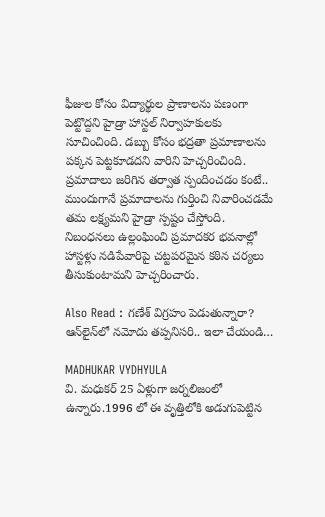ఫీజుల కోసం విద్యార్థుల ప్రాణాలను పణంగా పెట్టొద్దని హైడ్రా హాస్టల్ నిర్వాహకులకు సూచించింది. డబ్బు కోసం భద్రతా ప్రమాణాలను పక్కన పెట్టకూడదని వారిని హెచ్చరించింది. ప్రమాదాలు జరిగిన తర్వాత స్పందించడం కంటే.. ముందుగానే ప్రమాదాలను గుర్తించి నివారించడమే తమ లక్ష్యమని హైడ్రా స్పష్టం చేస్తోంది. నిబంధనలు ఉల్లంఘించి ప్రమాదకర భవనాల్లో హాస్టళ్లు నడిపేవారిపై చట్టపరమైన కఠిన చర్యలు తీసుకుంటామని హెచ్చరించారు.

Also Read : గణేశ్‌ విగ్రహం పెడుతున్నారా? ఆన్‌లైన్‌లో నమోదు తప్పనిసరి.. ఇలా చేయండి…

MADHUKAR VYDHYULA
వి. మధుకర్‌ 25 ఏళ్లుగా జర్నలిజంలో ఉన్నారు.1996 లో ఈ వృత్తిలోకి అడుగుపెట్టిన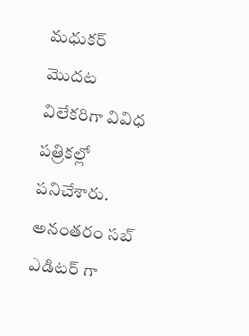మధుకర్‌ మొదట విలేకరిగా వివిధ పత్రికల్లో పనిచేశారు. అనంతరం సబ్‌ ఎడిటర్‌ గా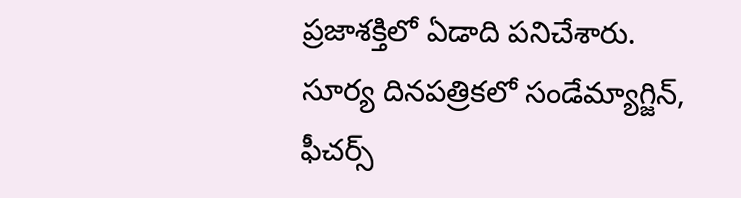ప్రజాశక్తిలో ఏడాది పనిచేశారు. సూర్య దినపత్రికలో సండేమ్యాగ్జిన్‌, ఫీచర్స్‌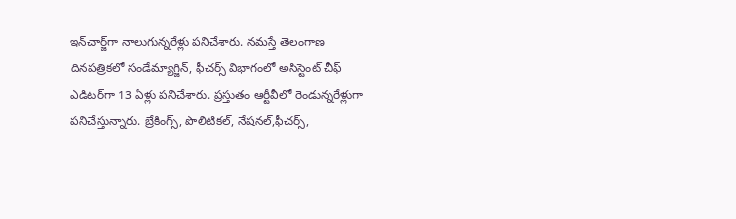ఇన్‌చార్జ్‌గా నాలుగున్నరేళ్లు పనిచేశారు. నమస్తే తెలంగాణ దినపత్రికలో సండేమ్యాగ్జిన్‌, ఫీచర్స్‌ విభాగంలో అసిస్టెంట్‌ చీఫ్‌ ఎడిటర్‌గా 13 ఏళ్లు పనిచేశారు. ప్రస్తుతం ఆర్టీవీలో రెండున్నరేళ్లుగా పనిచేస్తున్నారు. బ్రేకింగ్స్, పొలిటికల్, నేషనల్,ఫీచర్స్‌,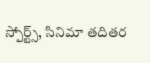స్పోర్ట్స్, సినిమా తదితర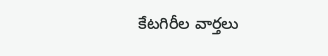కేటగిరీల వార్తలు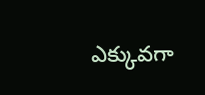ఎక్కువగా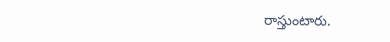రాస్తుంటారు.